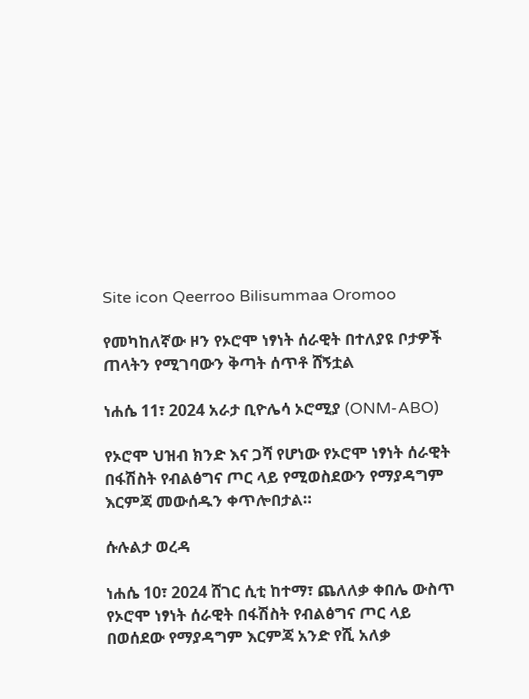Site icon Qeerroo Bilisummaa Oromoo

የመካከለኛው ዞን የኦሮሞ ነፃነት ሰራዊት በተለያዩ ቦታዎች ጠላትን የሚገባውን ቅጣት ሰጥቶ ሸኝቷል

ነሐሴ 11፣ 2024 አራታ ቢዮሌሳ ኦሮሚያ (ONM-ABO)

የኦሮሞ ህዝብ ክንድ እና ጋሻ የሆነው የኦሮሞ ነፃነት ሰራዊት በፋሽስት የብልፅግና ጦር ላይ የሚወስደውን የማያዳግም እርምጃ መውሰዱን ቀጥሎበታል።

ሱሉልታ ወረዳ

ነሐሴ 10፣ 2024 ሸገር ሲቲ ከተማ፣ ጨለለቃ ቀበሌ ውስጥ የኦሮሞ ነፃነት ሰራዊት በፋሽስት የብልፅግና ጦር ላይ በወሰደው የማያዳግም እርምጃ አንድ የሺ አለቃ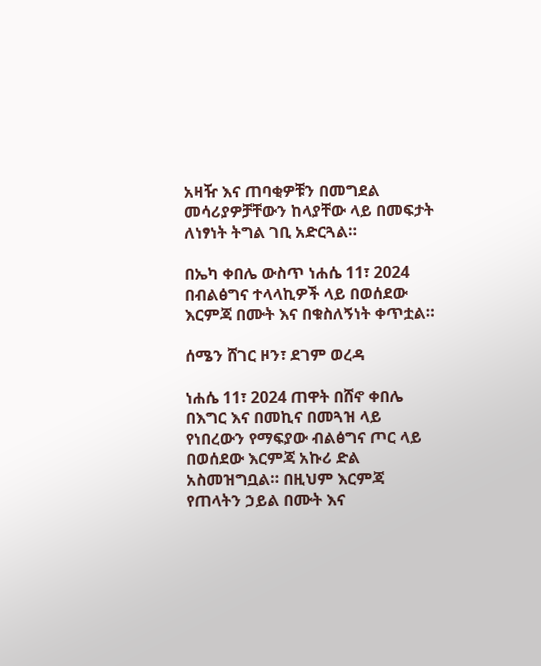አዛዥ እና ጠባቂዎቹን በመግደል መሳሪያዎቻቸውን ከላያቸው ላይ በመፍታት ለነፃነት ትግል ገቢ አድርጓል።

በኤካ ቀበሌ ውስጥ ነሐሴ 11፣ 2024 በብልፅግና ተላላኪዎች ላይ በወሰደው እርምጃ በሙት እና በቁስለኝነት ቀጥቷል።

ሰሜን ሸገር ዞን፣ ደገም ወረዳ

ነሐሴ 11፣ 2024 ጠዋት በሸኖ ቀበሌ በእግር እና በመኪና በመጓዝ ላይ የነበረውን የማፍያው ብልፅግና ጦር ላይ በወሰደው እርምጃ አኩሪ ድል አስመዝግቧል። በዚህም እርምጃ የጠላትን ኃይል በሙት እና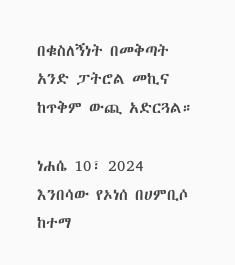በቁስለኝነት በመቅጣት አንድ ፓትሮል መኪና ከጥቅም ውጪ አድርጓል።

ነሐሴ 10፣ 2024 እንበሳው የኦነሰ በሀምቢሶ ከተማ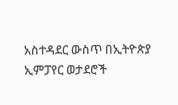አስተዳደር ውስጥ በኢትዮጵያ ኢምፓየር ወታደሮች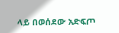ላይ በወሰደው አድፍጦ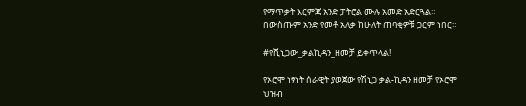የማጥቃት እርምጃ አንድ ፓትሮል ሙሉ አመድ አድርጓል። በውስጡም አንድ የመቶ አለቃ ከሁለት ጠባቂዎቹ ጋርም ነበር።

#የሺኒጋው_ቃልኪዳን_ዘመቻ ይቀጥላል!

የኦሮሞ ነፃነት ሰራዊት ያወጀው የሽኒጋ ቃል-ኪዳን ዘመቻ የኦሮሞ ህዝብ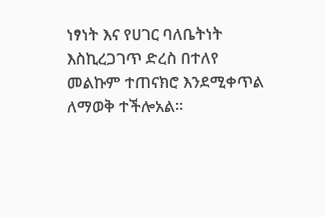ነፃነት እና የሀገር ባለቤትነት እስኪረጋገጥ ድረስ በተለየ መልኩም ተጠናክሮ እንደሚቀጥል ለማወቅ ተችሎአል።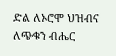ድል ለኦሮሞ ህዝብና ለጭቁን ብሔር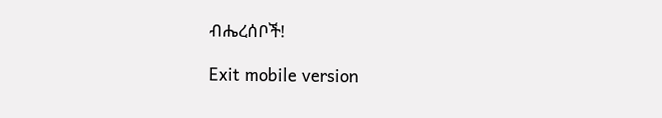ብሔረሰቦች!

Exit mobile version